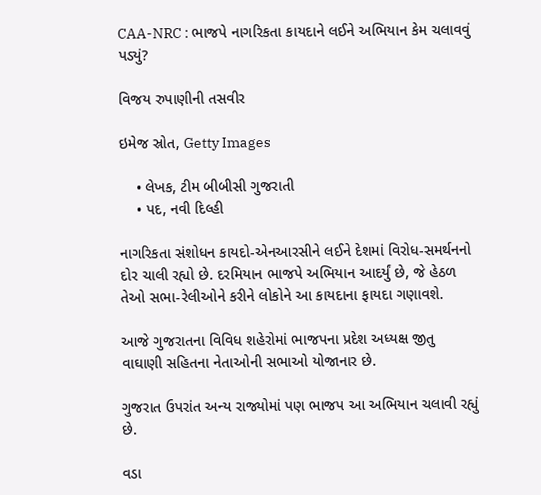CAA-NRC : ભાજપે નાગરિકતા કાયદાને લઈને અભિયાન કેમ ચલાવવું પડ્યું?

વિજય રુપાણીની તસવીર

ઇમેજ સ્રોત, Getty Images

    • લેખક, ટીમ બીબીસી ગુજરાતી
    • પદ, નવી દિલ્હી

નાગરિકતા સંશોધન કાયદો-એનઆરસીને લઈને દેશમાં વિરોધ-સમર્થનનો દોર ચાલી રહ્યો છે. દરમિયાન ભાજપે અભિયાન આદર્યું છે, જે હેઠળ તેઓ સભા-રેલીઓને કરીને લોકોને આ કાયદાના ફાયદા ગણાવશે.

આજે ગુજરાતના વિવિધ શહેરોમાં ભાજપના પ્રદેશ અધ્યક્ષ જીતુ વાઘાણી સહિતના નેતાઓની સભાઓ યોજાનાર છે.

ગુજરાત ઉપરાંત અન્ય રાજ્યોમાં પણ ભાજપ આ અભિયાન ચલાવી રહ્યું છે.

વડા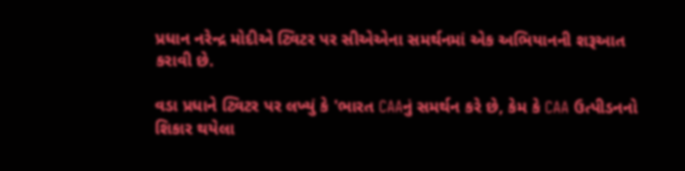પ્રધાન નરેન્દ્ર મોદીએ ટ્વિટર પર સીએએના સમર્થનમાં એક અભિયાનની શરૂઆત કરાવી છે.

વડા પ્રધાને ટ્વિટર પર લખ્યું કે 'ભારત CAAનું સમર્થન કરે છે, કેમ કે CAA ઉત્પીડનનો શિકાર થયેલા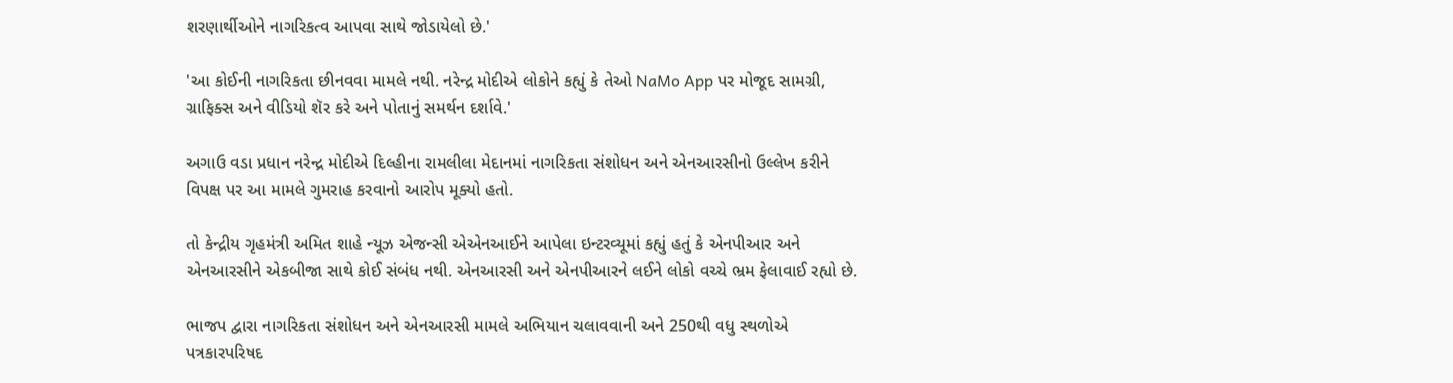શરણાર્થીઓને નાગરિકત્વ આપવા સાથે જોડાયેલો છે.'

'આ કોઈની નાગરિકતા છીનવવા મામલે નથી. નરેન્દ્ર મોદીએ લોકોને કહ્યું કે તેઓ NaMo App પર મોજૂદ સામગ્રી, ગ્રાફિક્સ અને વીડિયો શૅર કરે અને પોતાનું સમર્થન દર્શાવે.'

અગાઉ વડા પ્રધાન નરેન્દ્ર મોદીએ દિલ્હીના રામલીલા મેદાનમાં નાગરિકતા સંશોધન અને એનઆરસીનો ઉલ્લેખ કરીને વિપક્ષ પર આ મામલે ગુમરાહ કરવાનો આરોપ મૂક્યો હતો.

તો કેન્દ્રીય ગૃહમંત્રી અમિત શાહે ન્યૂઝ એજન્સી એએનઆઈને આપેલા ઇન્ટરવ્યૂમાં કહ્યું હતું કે એનપીઆર અને એનઆરસીને એકબીજા સાથે કોઈ સંબંધ નથી. એનઆરસી અને એનપીઆરને લઈને લોકો વચ્ચે ભ્રમ ફેલાવાઈ રહ્યો છે.

ભાજપ દ્વારા નાગરિકતા સંશોધન અને એનઆરસી મામલે અભિયાન ચલાવવાની અને 250થી વધુ સ્થળોએ પત્રકારપરિષદ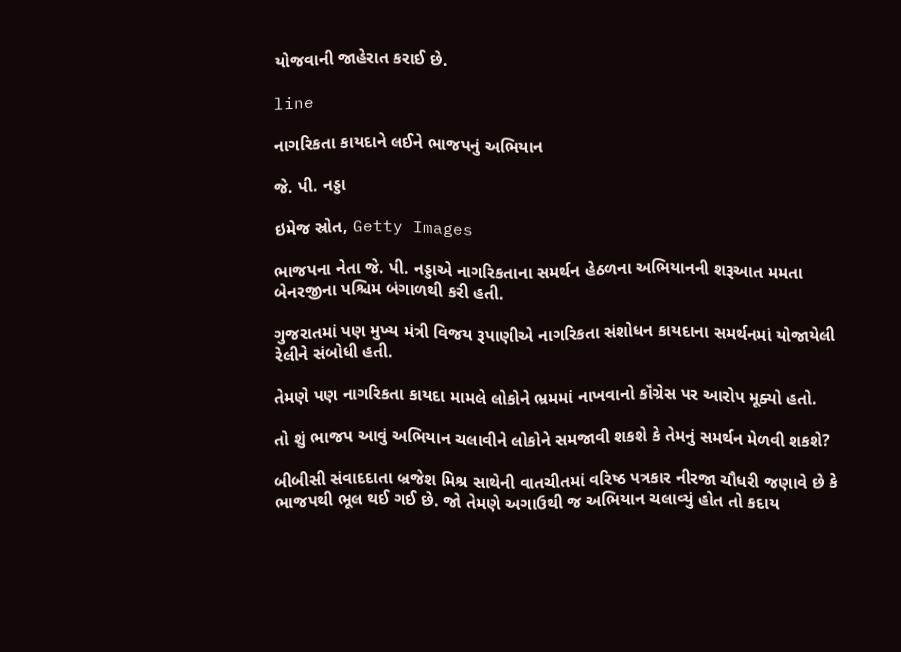યોજવાની જાહેરાત કરાઈ છે.

line

નાગરિકતા કાયદાને લઈને ભાજપનું અભિયાન

જે. પી. નડ્ડા

ઇમેજ સ્રોત, Getty Images

ભાજપના નેતા જે. પી. નડ્ડાએ નાગરિકતાના સમર્થન હેઠળના અભિયાનની શરૂઆત મમતા બેનરજીના પશ્ચિમ બંગાળથી કરી હતી.

ગુજરાતમાં પણ મુખ્ય મંત્રી વિજય રૂપાણીએ નાગરિકતા સંશોધન કાયદાના સમર્થનમાં યોજાયેલી રેલીને સંબોધી હતી.

તેમણે પણ નાગરિકતા કાયદા મામલે લોકોને ભ્રમમાં નાખવાનો કૉંગ્રેસ પર આરોપ મૂક્યો હતો.

તો શું ભાજપ આવું અભિયાન ચલાવીને લોકોને સમજાવી શકશે કે તેમનું સમર્થન મેળવી શકશે?

બીબીસી સંવાદદાતા બ્રજેશ મિશ્ર સાથેની વાતચીતમાં વરિષ્ઠ પત્રકાર નીરજા ચૌધરી જણાવે છે કે ભાજપથી ભૂલ થઈ ગઈ છે. જો તેમણે અગાઉથી જ અભિયાન ચલાવ્યું હોત તો કદાય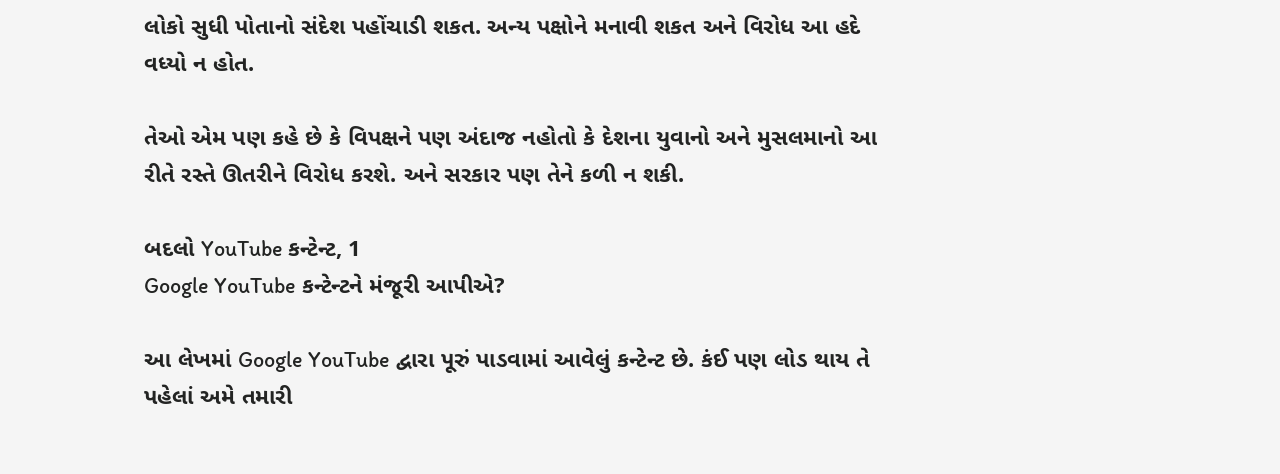લોકો સુધી પોતાનો સંદેશ પહોંચાડી શકત. અન્ય પક્ષોને મનાવી શકત અને વિરોધ આ હદે વધ્યો ન હોત.

તેઓ એમ પણ કહે છે કે વિપક્ષને પણ અંદાજ નહોતો કે દેશના યુવાનો અને મુસલમાનો આ રીતે રસ્તે ઊતરીને વિરોધ કરશે. અને સરકાર પણ તેને કળી ન શકી.

બદલો YouTube કન્ટેન્ટ, 1
Google YouTube કન્ટેન્ટને મંજૂરી આપીએ?

આ લેખમાં Google YouTube દ્વારા પૂરું પાડવામાં આવેલું કન્ટેન્ટ છે. કંઈ પણ લોડ થાય તે પહેલાં અમે તમારી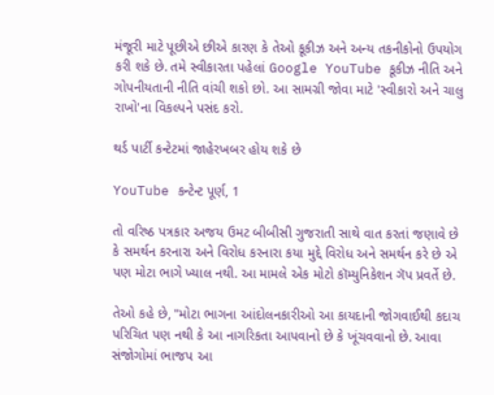મંજૂરી માટે પૂછીએ છીએ કારણ કે તેઓ કૂકીઝ અને અન્ય તકનીકોનો ઉપયોગ કરી શકે છે. તમે સ્વીકારતા પહેલાં Google YouTube કૂકીઝ નીતિ અને ગોપનીયતાની નીતિ વાંચી શકો છો. આ સામગ્રી જોવા માટે 'સ્વીકારો અને ચાલુ રાખો'ના વિકલ્પને પસંદ કરો.

થર્ડ પાર્ટી કન્ટેટમાં જાહેરખબર હોય શકે છે

YouTube કન્ટેન્ટ પૂર્ણ, 1

તો વરિષ્ઠ પત્રકાર અજય ઉમટ બીબીસી ગુજરાતી સાથે વાત કરતાં જણાવે છે કે સમર્થન કરનારા અને વિરોધ કરનારા કયા મુદ્દે વિરોધ અને સમર્થન કરે છે એ પણ મોટા ભાગે ખ્યાલ નથી. આ મામલે એક મોટો કૉમ્યુનિકેશન ગૅપ પ્રવર્તે છે.

તેઓ કહે છે, "મોટા ભાગના આંદોલનકારીઓ આ કાયદાની જોગવાઈથી કદાચ પરિચિત પણ નથી કે આ નાગરિકતા આપવાનો છે કે ખૂંચવવાનો છે. આવા સંજોગોમાં ભાજપ આ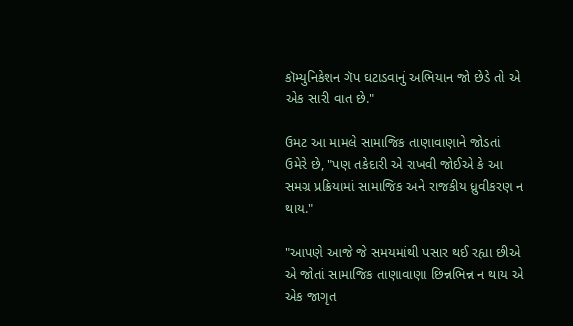કૉમ્યુનિકેશન ગૅપ ઘટાડવાનું અભિયાન જો છેડે તો એ એક સારી વાત છે."

ઉમટ આ મામલે સામાજિક તાણાવાણાને જોડતાં ઉમેરે છે, "પણ તકેદારી એ રાખવી જોઈએ કે આ સમગ્ર પ્રક્રિયામાં સામાજિક અને રાજકીય ધ્રુવીકરણ ન થાય."

"આપણે આજે જે સમયમાંથી પસાર થઈ રહ્યા છીએ એ જોતાં સામાજિક તાણાવાણા છિન્નભિન્ન ન થાય એ એક જાગૃત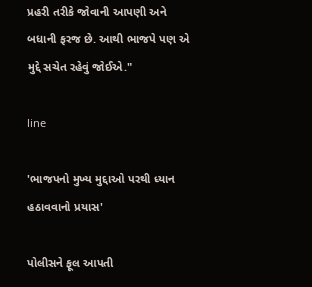પ્રહરી તરીકે જોવાની આપણી અને બધાની ફરજ છે. આથી ભાજપે પણ એ મુદ્દે સચેત રહેવું જોઈએ."

line

'ભાજપનો મુખ્ય મુદ્દાઓ પરથી ધ્યાન હઠાવવાનો પ્રયાસ'

પોલીસને ફૂલ આપતી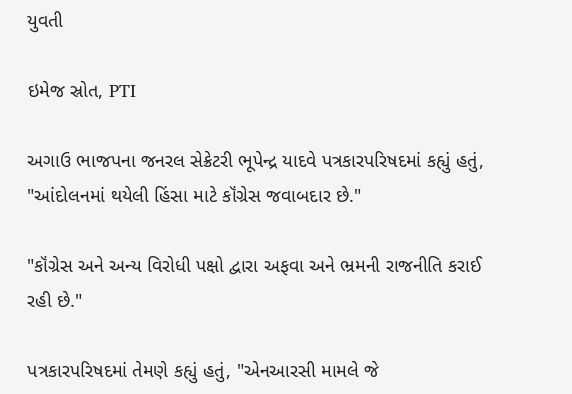યુવતી

ઇમેજ સ્રોત, PTI

અગાઉ ભાજપના જનરલ સેક્રેટરી ભૂપેન્દ્ર યાદવે પત્રકારપરિષદમાં કહ્યું હતું, "આંદોલનમાં થયેલી હિંસા માટે કૉંગ્રેસ જવાબદાર છે."

"કૉંગ્રેસ અને અન્ય વિરોધી પક્ષો દ્વારા અફવા અને ભ્રમની રાજનીતિ કરાઈ રહી છે."

પત્રકારપરિષદમાં તેમણે કહ્યું હતું, "એનઆરસી મામલે જે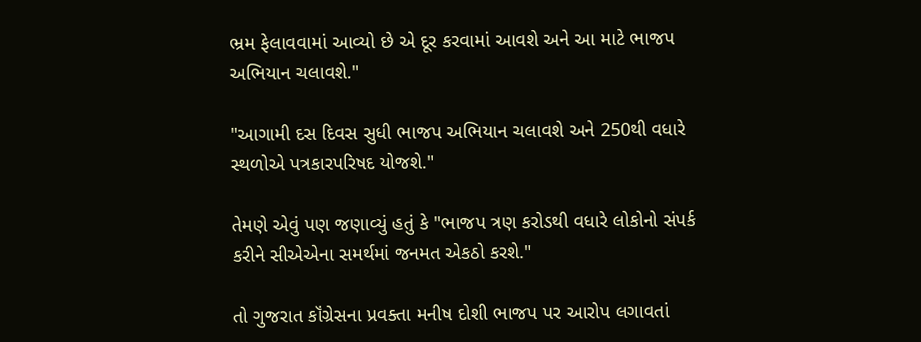ભ્રમ ફેલાવવામાં આવ્યો છે એ દૂર કરવામાં આવશે અને આ માટે ભાજપ અભિયાન ચલાવશે."

"આગામી દસ દિવસ સુધી ભાજપ અભિયાન ચલાવશે અને 250થી વધારે સ્થળોએ પત્રકારપરિષદ યોજશે."

તેમણે એવું પણ જણાવ્યું હતું કે "ભાજપ ત્રણ કરોડથી વધારે લોકોનો સંપર્ક કરીને સીએએના સમર્થમાં જનમત એકઠો કરશે."

તો ગુજરાત કૉંગ્રેસના પ્રવક્તા મનીષ દોશી ભાજપ પર આરોપ લગાવતાં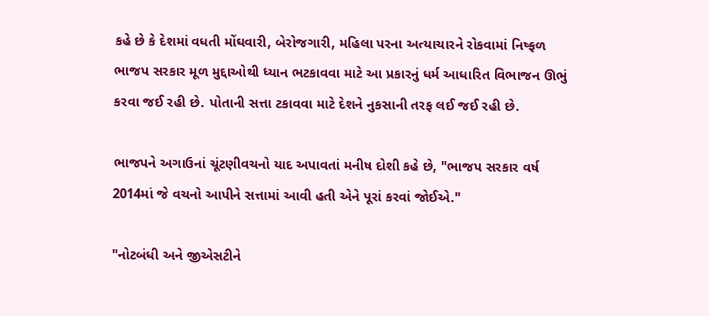કહે છે કે દેશમાં વધતી મોંઘવારી, બેરોજગારી, મહિલા પરના અત્યાચારને રોકવામાં નિષ્ફળ ભાજપ સરકાર મૂળ મુદ્દાઓથી ધ્યાન ભટકાવવા માટે આ પ્રકારનું ધર્મ આધારિત વિભાજન ઊભું કરવા જઈ રહી છે. પોતાની સત્તા ટકાવવા માટે દેશને નુકસાની તરફ લઈ જઈ રહી છે.

ભાજપને અગાઉનાં ચૂંટણીવચનો યાદ અપાવતાં મનીષ દોશી કહે છે, "ભાજપ સરકાર વર્ષ 2014માં જે વચનો આપીને સત્તામાં આવી હતી એને પૂરાં કરવાં જોઈએ."

"નોટબંધી અને જીએસટીને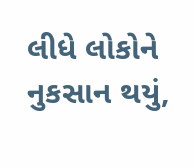લીધે લોકોને નુકસાન થયું,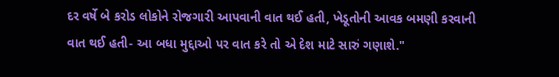દર વર્ષે બે કરોડ લોકોને રોજગારી આપવાની વાત થઈ હતી, ખેડૂતોની આવક બમણી કરવાની વાત થઈ હતી- આ બધા મુદ્દાઓ પર વાત કરે તો એ દેશ માટે સારું ગણાશે."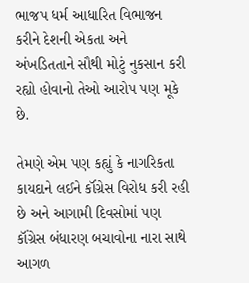ભાજપ ધર્મ આધારિત વિભાજન કરીને દેશની એકતા અને અંખડિતતાને સૌથી મોટું નુકસાન કરી રહ્યો હોવાનો તેઓ આરોપ પણ મૂકે છે.

તેમણે એમ પણ કહ્યું કે નાગરિકતા કાયદાને લઈને કૉંગ્રેસ વિરોધ કરી રહી છે અને આગામી દિવસોમાં પણ કૉંગ્રેસ બંધારણ બચાવોના નારા સાથે આગળ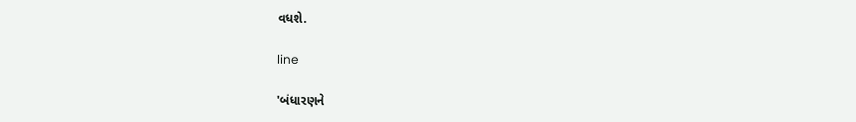વધશે.

line

'બંધારણને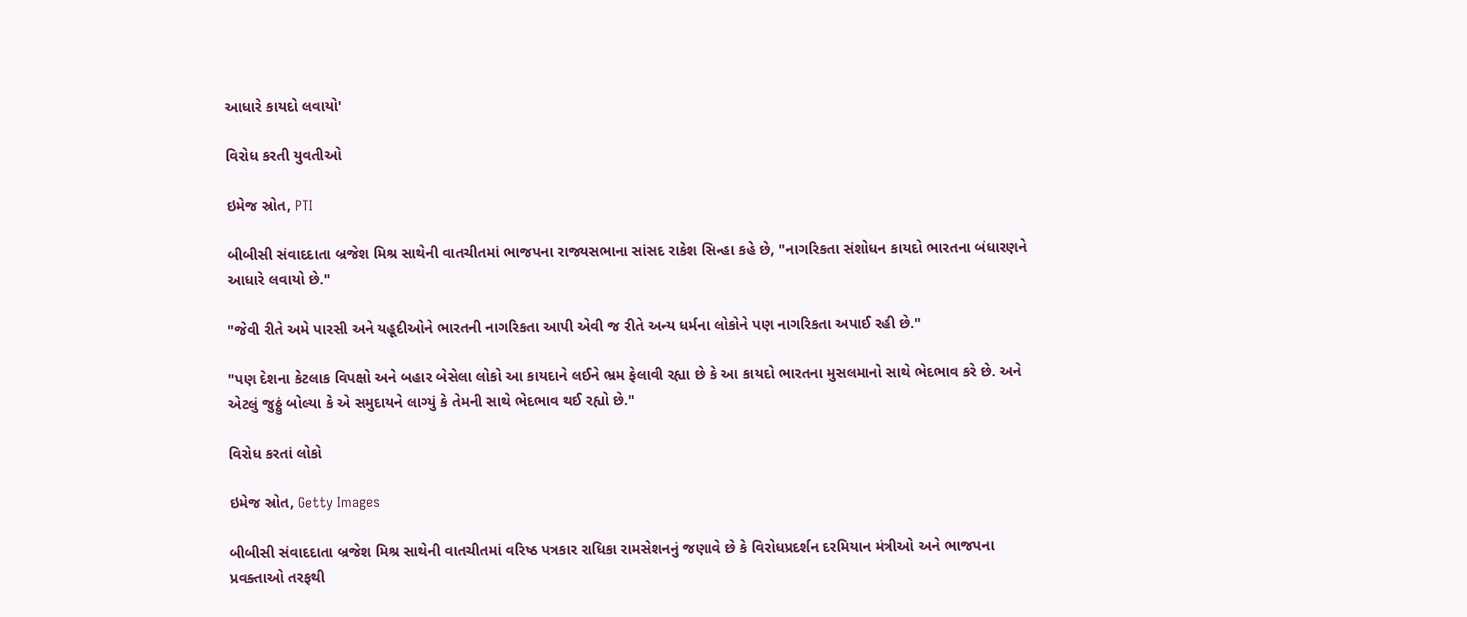આધારે કાયદો લવાયો'

વિરોધ કરતી યુવતીઓ

ઇમેજ સ્રોત, PTI

બીબીસી સંવાદદાતા બ્રજેશ મિશ્ર સાથેની વાતચીતમાં ભાજપના રાજ્યસભાના સાંસદ રાકેશ સિન્હા કહે છે, "નાગરિકતા સંશોધન કાયદો ભારતના બંધારણને આધારે લવાયો છે."

"જેવી રીતે અમે પારસી અને યહૂદીઓને ભારતની નાગરિકતા આપી એવી જ રીતે અન્ય ધર્મના લોકોને પણ નાગરિકતા અપાઈ રહી છે."

"પણ દેશના કેટલાક વિપક્ષો અને બહાર બેસેલા લોકો આ કાયદાને લઈને ભ્રમ ફેલાવી રહ્યા છે કે આ કાયદો ભારતના મુસલમાનો સાથે ભેદભાવ કરે છે. અને એટલું જુઠ્ઠું બોલ્યા કે એ સમુદાયને લાગ્યું કે તેમની સાથે ભેદભાવ થઈ રહ્યો છે."

વિરોધ કરતાં લોકો

ઇમેજ સ્રોત, Getty Images

બીબીસી સંવાદદાતા બ્રજેશ મિશ્ર સાથેની વાતચીતમાં વરિષ્ઠ પત્રકાર રાધિકા રામસેશનનું જણાવે છે કે વિરોધપ્રદર્શન દરમિયાન મંત્રીઓ અને ભાજપના પ્રવક્તાઓ તરફથી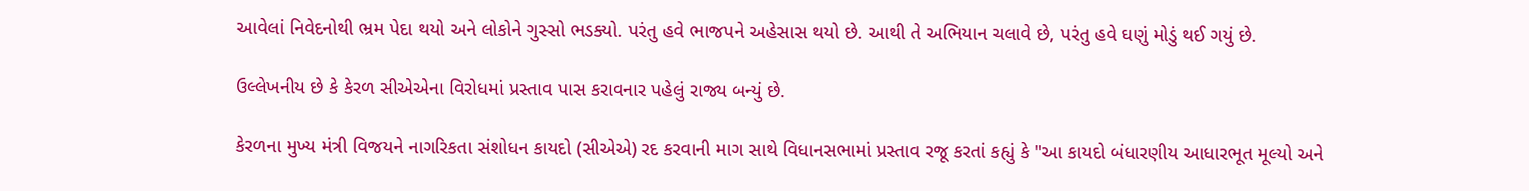આવેલાં નિવેદનોથી ભ્રમ પેદા થયો અને લોકોને ગુસ્સો ભડક્યો. પરંતુ હવે ભાજપને અહેસાસ થયો છે. આથી તે અભિયાન ચલાવે છે, પરંતુ હવે ઘણું મોડું થઈ ગયું છે.

ઉલ્લેખનીય છે કે કેરળ સીએએના વિરોધમાં પ્રસ્તાવ પાસ કરાવનાર પહેલું રાજ્ય બન્યું છે.

કેરળના મુખ્ય મંત્રી વિજયને નાગરિકતા સંશોધન કાયદો (સીએએ) રદ કરવાની માગ સાથે વિધાનસભામાં પ્રસ્તાવ રજૂ કરતાં કહ્યું કે "આ કાયદો બંધારણીય આધારભૂત મૂલ્યો અને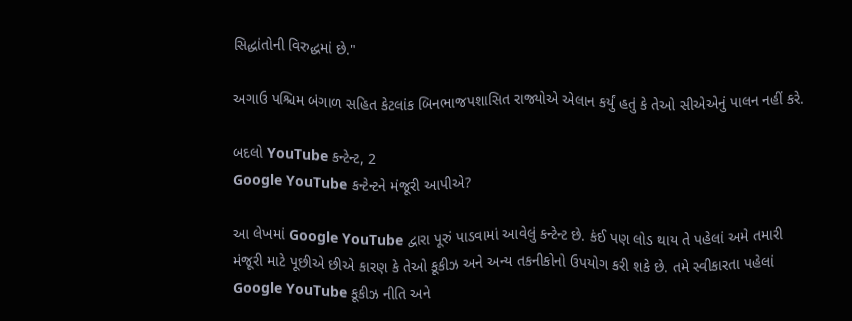સિદ્ધાંતોની વિરુદ્ધમાં છે."

અગાઉ પશ્ચિમ બંગાળ સહિત કેટલાંક બિનભાજપશાસિત રાજ્યોએ એલાન કર્યું હતું કે તેઓ સીએએનું પાલન નહીં કરે.

બદલો YouTube કન્ટેન્ટ, 2
Google YouTube કન્ટેન્ટને મંજૂરી આપીએ?

આ લેખમાં Google YouTube દ્વારા પૂરું પાડવામાં આવેલું કન્ટેન્ટ છે. કંઈ પણ લોડ થાય તે પહેલાં અમે તમારી મંજૂરી માટે પૂછીએ છીએ કારણ કે તેઓ કૂકીઝ અને અન્ય તકનીકોનો ઉપયોગ કરી શકે છે. તમે સ્વીકારતા પહેલાં Google YouTube કૂકીઝ નીતિ અને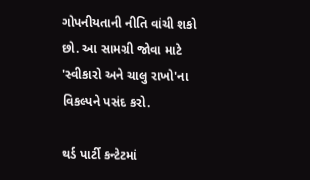ગોપનીયતાની નીતિ વાંચી શકો છો. આ સામગ્રી જોવા માટે 'સ્વીકારો અને ચાલુ રાખો'ના વિકલ્પને પસંદ કરો.

થર્ડ પાર્ટી કન્ટેટમાં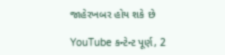જાહેરખબર હોય શકે છે

YouTube કન્ટેન્ટ પૂર્ણ, 2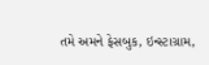તમે અમને ફેસબુક, ઇન્સ્ટાગ્રામ,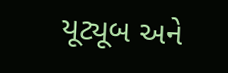યૂટ્યૂબ અને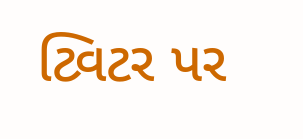ટ્વિટર પર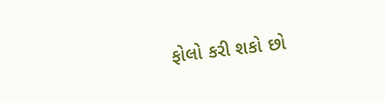ફોલો કરી શકો છો